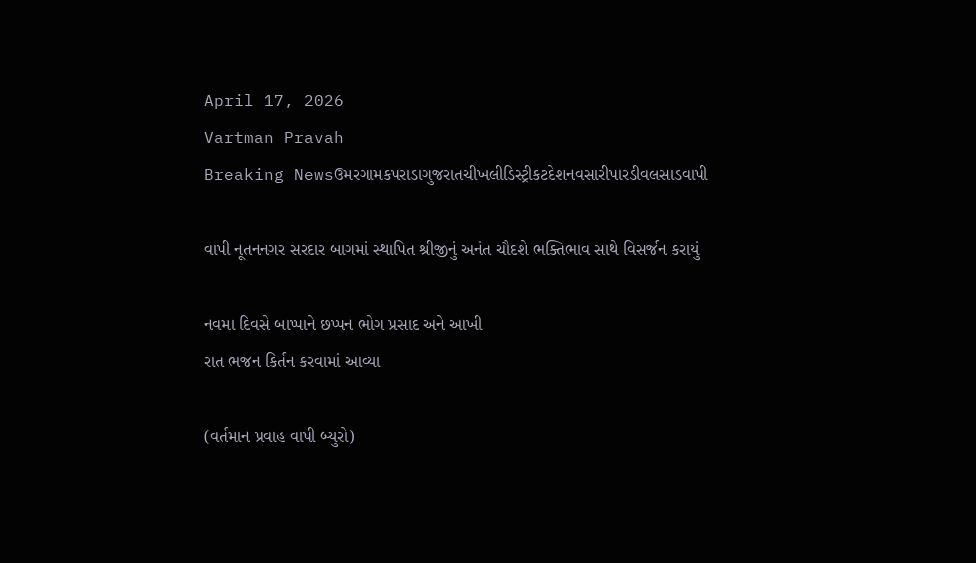April 17, 2026
Vartman Pravah
Breaking Newsઉમરગામકપરાડાગુજરાતચીખલીડિસ્ટ્રીકટદેશનવસારીપારડીવલસાડવાપી

વાપી નૂતનનગર સરદાર બાગમાં સ્‍થાપિત શ્રીજીનું અનંત ચૌદશે ભક્‍તિભાવ સાથે વિસર્જન કરાયું

નવમા દિવસે બાપ્‍પાને છપ્‍પન ભોગ પ્રસાદ અને આખી
રાત ભજન કિર્તન કરવામાં આવ્‍યા

(વર્તમાન પ્રવાહ વાપી બ્‍યુરો)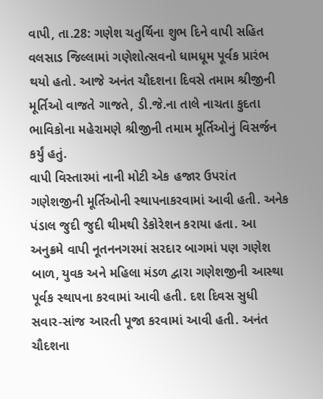વાપી, તા.28: ગણેશ ચતુર્થિના શુભ દિને વાપી સહિત વલસાડ જિલ્લામાં ગણેશોત્‍સવનો ધામધૂમ પૂર્વક પ્રારંભ થયો હતો. આજે અનંત ચૌદશના દિવસે તમામ શ્રીજીની મૂર્તિઓ વાજતે ગાજતે, ડી.જે.ના તાલે નાચતા કુદતા ભાવિકોના મહેરામણે શ્રીજીની તમામ મૂર્તિઓનું વિસર્જન કર્યું હતું.
વાપી વિસ્‍તારમાં નાની મોટી એક હજાર ઉપરાંત ગણેશજીની મૂર્તિઓની સ્‍થાપનાકરવામાં આવી હતી. અનેક પંડાલ જુદી જુદી થીમથી ડેકોરેશન કરાયા હતા. આ અનુક્રમે વાપી નૂતનનગરમાં સરદાર બાગમાં પણ ગણેશ બાળ, યુવક અને મહિલા મંડળ દ્વારા ગણેશજીની આસ્‍થા પૂર્વક સ્‍થાપના કરવામાં આવી હતી. દશ દિવસ સુધી સવાર-સાંજ આરતી પૂજા કરવામાં આવી હતી. અનંત ચૌદશના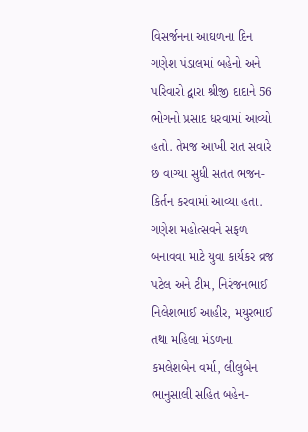વિસર્જનના આઘળના દિન ગણેશ પંડાલમાં બહેનો અને પરિવારો દ્વારા શ્રીજી દાદાને 56 ભોગનો પ્રસાદ ધરવામાં આવ્‍યો હતો. તેમજ આખી રાત સવારે છ વાગ્‍યા સુધી સતત ભજન-કિર્તન કરવામાં આવ્‍યા હતા. ગણેશ મહોત્‍સવને સફળ બનાવવા માટે યુવા કાર્યકર વ્રજ પટેલ અને ટીમ, નિરંજનભાઈ નિલેશભાઈ આહીર, મયુરભાઈ તથા મહિલા મંડળના કમલેશબેન વર્મા, લીલુબેન ભાનુસાલી સહિત બહેન-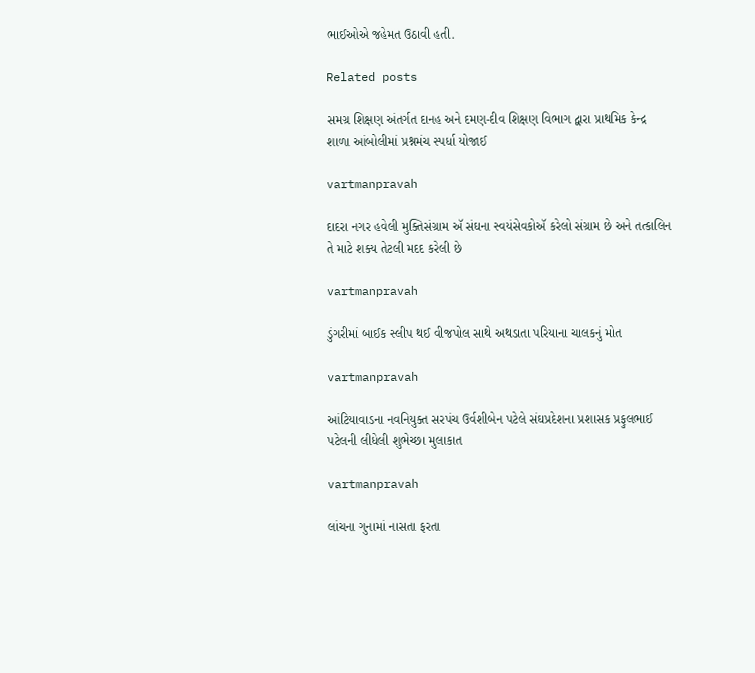ભાઈઓએ જહેમત ઉઠાવી હતી.

Related posts

સમગ્ર શિક્ષણ અંતર્ગત દાનહ અને દમણ-દીવ શિક્ષણ વિભાગ દ્વારા પ્રાથમિક કેન્‍દ્ર શાળા આંબોલીમાં પ્રશ્નમંચ સ્‍પર્ધા યોજાઈ

vartmanpravah

દાદરા નગર હવેલી મુક્તિસંગ્રામ ઍ સંઘના સ્વયંસેવકોઍ કરેલો સંગ્રામ છે અને તત્કાલિન તે માટે શક્ય તેટલી મદદ કરેલી છે

vartmanpravah

ડુંગરીમાં બાઈક સ્‍લીપ થઈ વીજપોલ સાથે અથડાતા પરિયાના ચાલકનું મોત

vartmanpravah

આંટિયાવાડના નવનિયુક્‍ત સરપંચ ઉર્વશીબેન પટેલે સંઘપ્રદેશના પ્રશાસક પ્રફુલભાઈ પટેલની લીધેલી શુભેચ્‍છા મુલાકાત

vartmanpravah

લાંચના ગુનામાં નાસતા ફરતા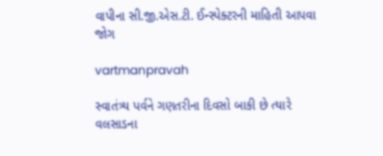વાપીના સી.જી.એસ.ટી. ઈન્‍સ્‍પેક્‍ટરની માહિતી આપવા જોગ

vartmanpravah

સ્‍વાતંત્ર્ય પર્વને ગણતરીના દિવસો બાકી છે ત્‍યારે વલસાડના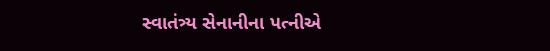સ્‍વાતંત્ર્ય સેનાનીના પત્‍નીએ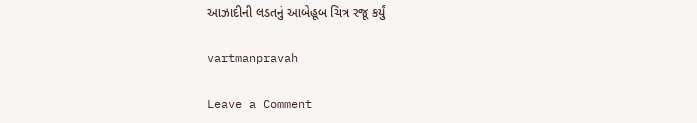આઝાદીની લડતનું આબેહૂબ ચિત્ર રજૂ કર્યું

vartmanpravah

Leave a Comment